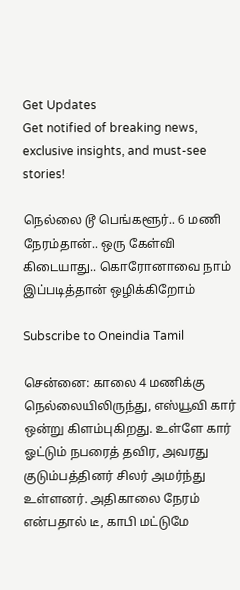Get Updates
Get notified of breaking news, exclusive insights, and must-see stories!

நெல்லை டூ பெங்களூர்.. 6 மணி நேரம்தான்.. ஒரு கேள்வி கிடையாது.. கொரோனாவை நாம் இப்படித்தான் ஒழிக்கிறோம்

Subscribe to Oneindia Tamil

சென்னை: காலை 4 மணிக்கு நெல்லையிலிருந்து, எஸ்யூவி கார் ஒன்று கிளம்புகிறது. உள்ளே கார் ஓட்டும் நபரைத் தவிர, அவரது குடும்பத்தினர் சிலர் அமர்ந்து உள்ளனர். அதிகாலை நேரம் என்பதால் டீ, காபி மட்டுமே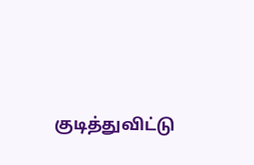குடித்துவிட்டு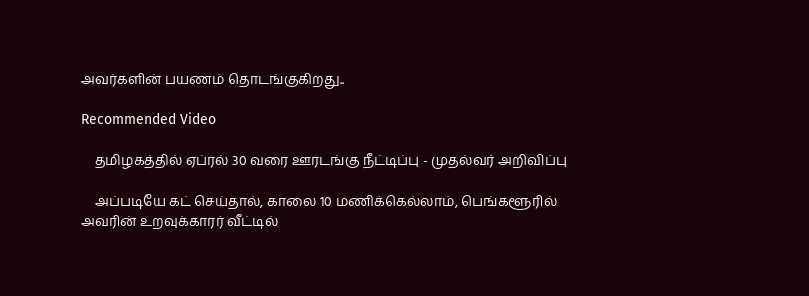அவர்களின் பயணம் தொடங்குகிறது..

Recommended Video

    தமிழகத்தில் ஏப்ரல் 30 வரை ஊரடங்கு நீட்டிப்பு - முதல்வர் அறிவிப்பு

    அப்படியே கட் செய்தால், காலை 10 மணிக்கெல்லாம், பெங்களூரில் அவரின் உறவுக்காரர் வீட்டில்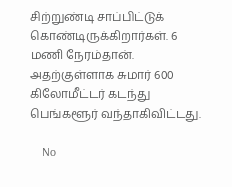சிற்றுண்டி சாப்பிட்டுக் கொண்டிருக்கிறார்கள். 6 மணி நேரம்தான். அதற்குள்ளாக சுமார் 600 கிலோமீட்டர் கடந்து பெங்களூர் வந்தாகிவிட்டது.

    No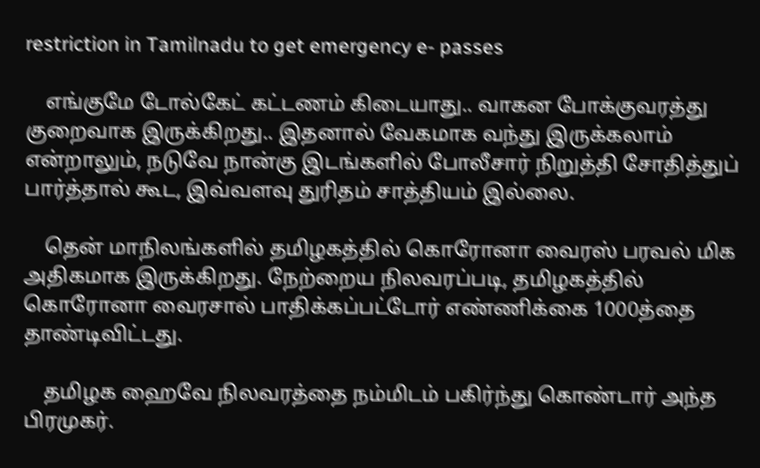restriction in Tamilnadu to get emergency e- passes

    எங்குமே டோல்கேட் கட்டணம் கிடையாது.. வாகன போக்குவரத்து குறைவாக இருக்கிறது.. இதனால் வேகமாக வந்து இருக்கலாம் என்றாலும், நடுவே நான்கு இடங்களில் போலீசார் நிறுத்தி சோதித்துப் பார்த்தால் கூட, இவ்வளவு துரிதம் சாத்தியம் இல்லை.

    தென் மாநிலங்களில் தமிழகத்தில் கொரோனா வைரஸ் பரவல் மிக அதிகமாக இருக்கிறது. நேற்றைய நிலவரப்படி, தமிழகத்தில் கொரோனா வைரசால் பாதிக்கப்பட்டோர் எண்ணிக்கை 1000த்தை தாண்டிவிட்டது.

    தமிழக ஹைவே நிலவரத்தை நம்மிடம் பகிர்ந்து கொண்டார் அந்த பிரமுகர்.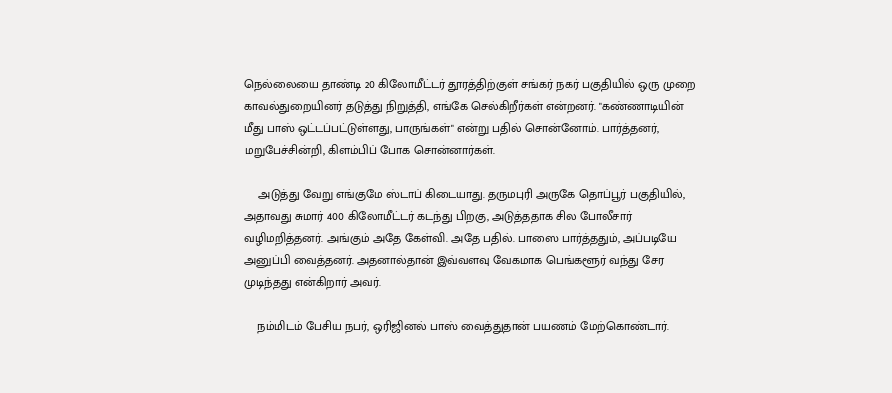நெல்லையை தாண்டி 20 கிலோமீட்டர் தூரத்திற்குள் சங்கர் நகர் பகுதியில் ஒரு முறை காவல்துறையினர் தடுத்து நிறுத்தி, எங்கே செல்கிறீர்கள் என்றனர். "கண்ணாடியின் மீது பாஸ் ஒட்டப்பட்டுள்ளது, பாருங்கள்" என்று பதில் சொன்னோம். பார்த்தனர், மறுபேச்சின்றி, கிளம்பிப் போக சொன்னார்கள்.

    அடுத்து வேறு எங்குமே ஸ்டாப் கிடையாது. தருமபுரி அருகே தொப்பூர் பகுதியில், அதாவது சுமார் 400 கிலோமீட்டர் கடந்து பிறகு, அடுத்ததாக சில போலீசார் வழிமறித்தனர். அங்கும் அதே கேள்வி. அதே பதில். பாஸை பார்த்ததும், அப்படியே அனுப்பி வைத்தனர். அதனால்தான் இவ்வளவு வேகமாக பெங்களூர் வந்து சேர முடிந்தது என்கிறார் அவர்.

    நம்மிடம் பேசிய நபர், ஒரிஜினல் பாஸ் வைத்துதான் பயணம் மேற்கொண்டார்.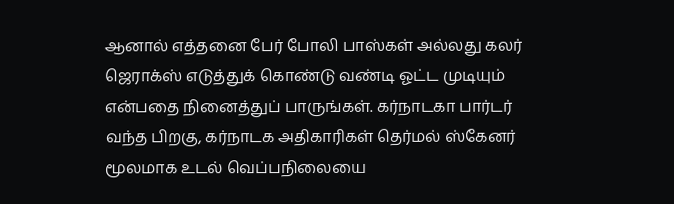ஆனால் எத்தனை பேர் போலி பாஸ்கள் அல்லது கலர் ஜெராக்ஸ் எடுத்துக் கொண்டு வண்டி ஓட்ட முடியும் என்பதை நினைத்துப் பாருங்கள். கர்நாடகா பார்டர் வந்த பிறகு, கர்நாடக அதிகாரிகள் தெர்மல் ஸ்கேனர் மூலமாக உடல் வெப்பநிலையை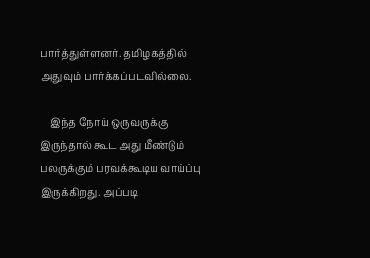பார்த்துள்ளனர். தமிழகத்தில் அதுவும் பார்க்கப்படவில்லை.

    இந்த நோய் ஒருவருக்கு இருந்தால் கூட அது மீண்டும் பலருக்கும் பரவக்கூடிய வாய்ப்பு இருக்கிறது. அப்படி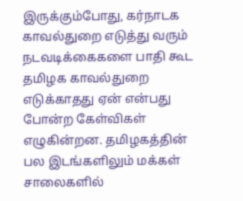இருக்கும்போது, கர்நாடக காவல்துறை எடுத்து வரும் நடவடிக்கைகளை பாதி கூட தமிழக காவல்துறை எடுக்காதது ஏன் என்பது போன்ற கேள்விகள் எழுகின்றன. தமிழகத்தின் பல இடங்களிலும் மக்கள் சாலைகளில்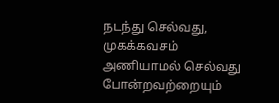நடந்து செல்வது, முகக்கவசம் அணியாமல் செல்வது போன்றவற்றையும்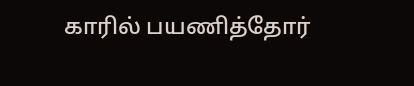காரில் பயணித்தோர்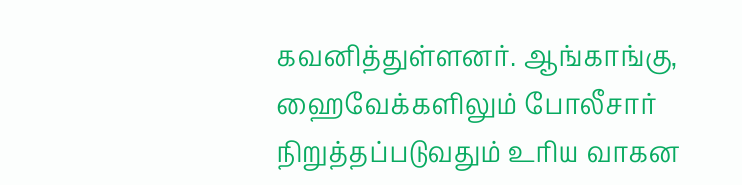கவனித்துள்ளனர். ஆங்காங்கு, ஹைவேக்களிலும் போலீசார் நிறுத்தப்படுவதும் உரிய வாகன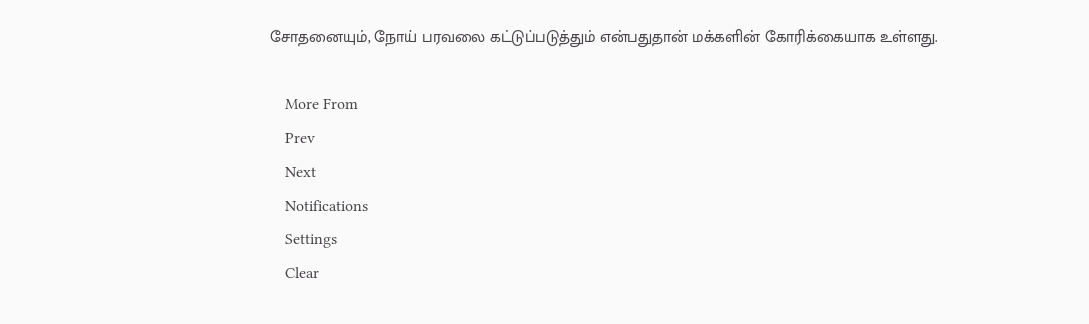சோதனையும், நோய் பரவலை கட்டுப்படுத்தும் என்பதுதான் மக்களின் கோரிக்கையாக உள்ளது.

    More From
    Prev
    Next
    Notifications
    Settings
    Clear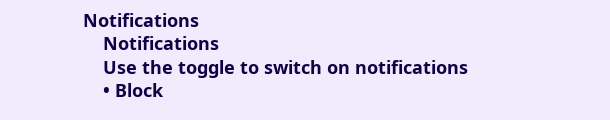Notifications
    Notifications
    Use the toggle to switch on notifications
    • Block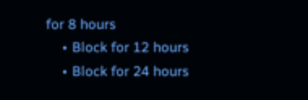for 8 hours
    • Block for 12 hours
    • Block for 24 hours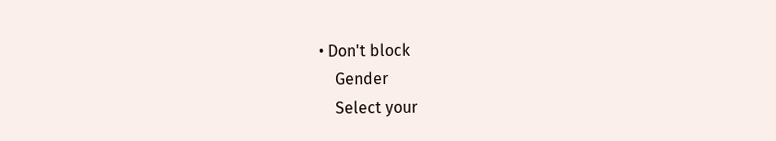• Don't block
    Gender
    Select your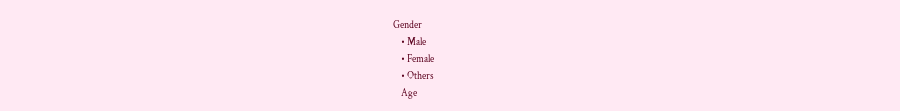Gender
    • Male
    • Female
    • Others
    Age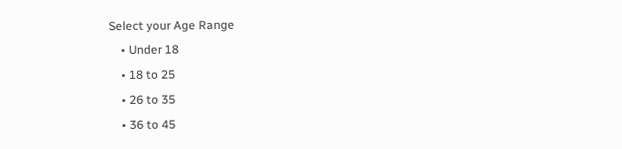Select your Age Range
    • Under 18
    • 18 to 25
    • 26 to 35
    • 36 to 45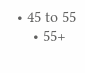• 45 to 55
    • 55+